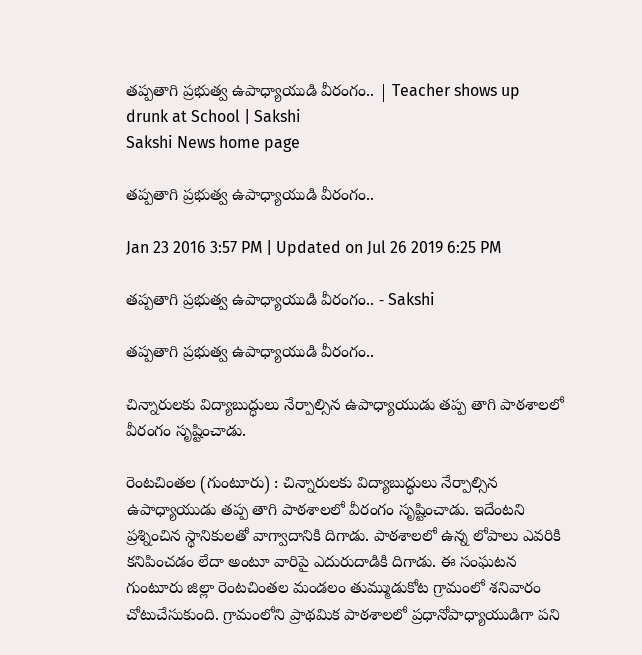తప్పతాగి ప్రభుత్వ ఉపాధ్యాయుడి వీరంగం.. | Teacher shows up drunk at School | Sakshi
Sakshi News home page

తప్పతాగి ప్రభుత్వ ఉపాధ్యాయుడి వీరంగం..

Jan 23 2016 3:57 PM | Updated on Jul 26 2019 6:25 PM

తప్పతాగి ప్రభుత్వ ఉపాధ్యాయుడి వీరంగం.. - Sakshi

తప్పతాగి ప్రభుత్వ ఉపాధ్యాయుడి వీరంగం..

చిన్నారులకు విద్యాబుద్ధులు నేర్పాల్సిన ఉపాధ్యాయుడు తప్ప తాగి పాఠశాలలో వీరంగం సృష్టించాడు.

రెంటచింతల (గుంటూరు) : చిన్నారులకు విద్యాబుద్ధులు నేర్పాల్సిన ఉపాధ్యాయుడు తప్ప తాగి పాఠశాలలో వీరంగం సృష్టించాడు. ఇదేంటని ప్రశ్నించిన స్థానికులతో వాగ్వాదానికి దిగాడు. పాఠశాలలో ఉన్న లోపాలు ఎవరికి కనిపించడం లేదా అంటూ వారిపై ఎదురుదాడికి దిగాడు. ఈ సంఘటన గుంటూరు జిల్లా రెంటచింతల మండలం తుమ్ముడుకోట గ్రామంలో శనివారం చోటుచేసుకుంది. గ్రామంలోని ప్రాథమిక పాఠశాలలో ప్రధానోపాధ్యాయుడిగా పని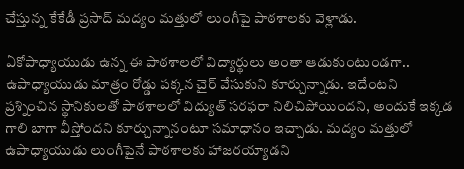చేస్తున్న కేకేడీ ప్రసాద్ మద్యం మత్తులో లుంగీపై పాఠశాలకు వెళ్లాడు.

ఏకోపాధ్యాయుడు ఉన్న ఈ పాఠశాలలో విద్యార్థులు అంతా ఆడుకుంటుండగా.. ఉపాధ్యాయుడు మాత్రం రోడ్డు పక్కన చైర్ వేసుకుని కూర్చున్నాడు. ఇదేంటని ప్రశ్నించిన స్థానికులతో పాఠశాలలో విద్యుత్ సరఫరా నిలిచిపోయిందని, అందుకే ఇక్కడ గాలి బాగా వీస్తోందని కూర్చున్నానంటూ సమాధానం ఇచ్చాడు. మద్యం మత్తులో ఉపాధ్యాయుడు లుంగీపైనే పాఠశాలకు హాజరయ్యాడని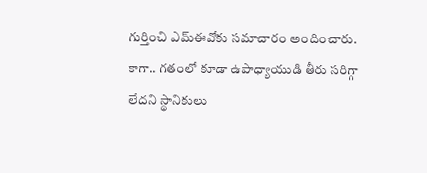గుర్తించి ఎమ్‌ఈవోకు సమాచారం అందించారు. కాగా.. గతంలో కూడా ఉపాధ్యాయుడి తీరు సరిగ్గా లేదని స్థానికులు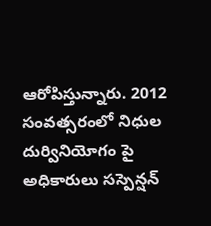ఆరోపిస్తున్నారు. 2012 సంవత్సరంలో నిధుల దుర్వినియోగం పై అధికారులు సస్పెన్షన్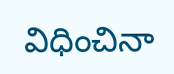విధించినా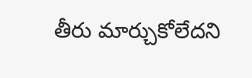తీరు మార్చుకోలేదని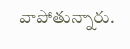వాపోతున్నారు.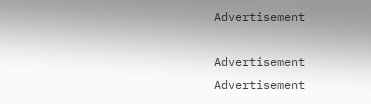Advertisement

Advertisement
Advertisement